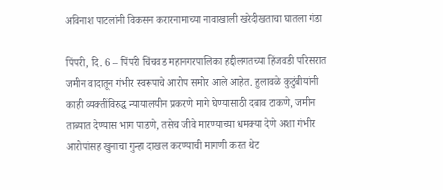अविनाश पाटलांनी विकसन करारनामाच्या नावाखाली खरेदीखताचा घातला गंडा

पिंपरी, दि. 6 – पिंपरी चिंचवड महानगरपालिका हद्दीलगतच्या हिंजवडी परिसरात जमीन वादातून गंभीर स्वरूपाचे आरोप समोर आले आहेत. हुलावळे कुटुंबीयांनी काही व्यक्तींविरुद्ध न्यायालयीन प्रकरणे मागे घेण्यासाठी दबाव टाकणे, जमीन ताब्यात देण्यास भाग पाडणे, तसेच जीवे मारण्याच्या धमक्या देणे अशा गंभीर आरोपांसह खुनाचा गुन्हा दाखल करण्याची मागणी करत थेट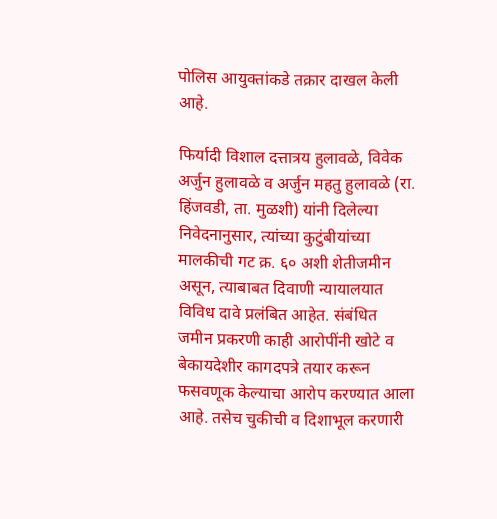पोलिस आयुक्तांकडे तक्रार दाखल केली आहे.

फिर्यादी विशाल दत्तात्रय हुलावळे, विवेक अर्जुन हुलावळे व अर्जुन महतु हुलावळे (रा. हिंजवडी, ता. मुळशी) यांनी दिलेल्या निवेदनानुसार, त्यांच्या कुटुंबीयांच्या मालकीची गट क्र. ६० अशी शेतीजमीन असून, त्याबाबत दिवाणी न्यायालयात विविध दावे प्रलंबित आहेत. संबंधित जमीन प्रकरणी काही आरोपींनी खोटे व बेकायदेशीर कागदपत्रे तयार करून फसवणूक केल्याचा आरोप करण्यात आला आहे. तसेच चुकीची व दिशाभूल करणारी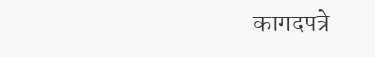कागदपत्रे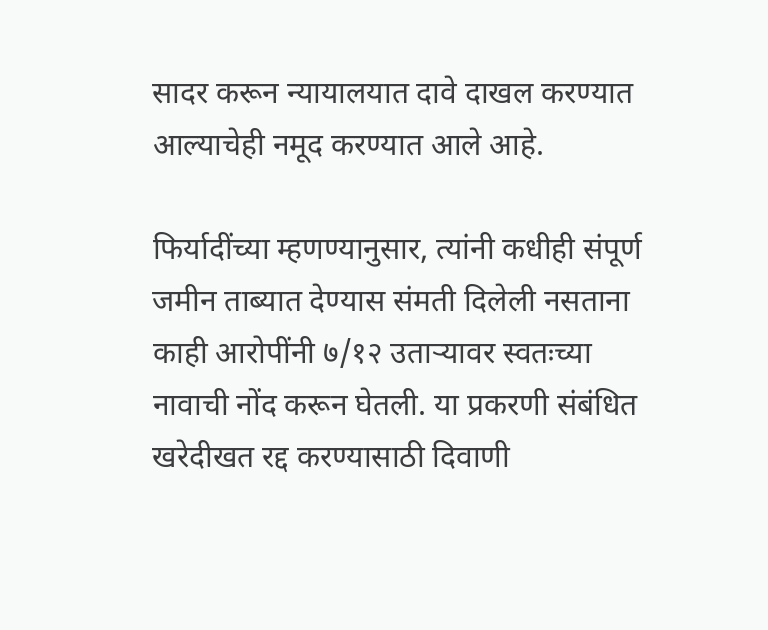सादर करून न्यायालयात दावे दाखल करण्यात आल्याचेही नमूद करण्यात आले आहे.

फिर्यादींच्या म्हणण्यानुसार, त्यांनी कधीही संपूर्ण जमीन ताब्यात देण्यास संमती दिलेली नसताना काही आरोपींनी ७/१२ उताऱ्यावर स्वतःच्या नावाची नोंद करून घेतली. या प्रकरणी संबंधित खरेदीखत रद्द करण्यासाठी दिवाणी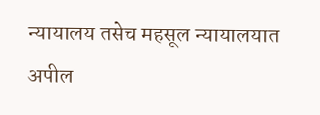न्यायालय तसेच महसूल न्यायालयात अपील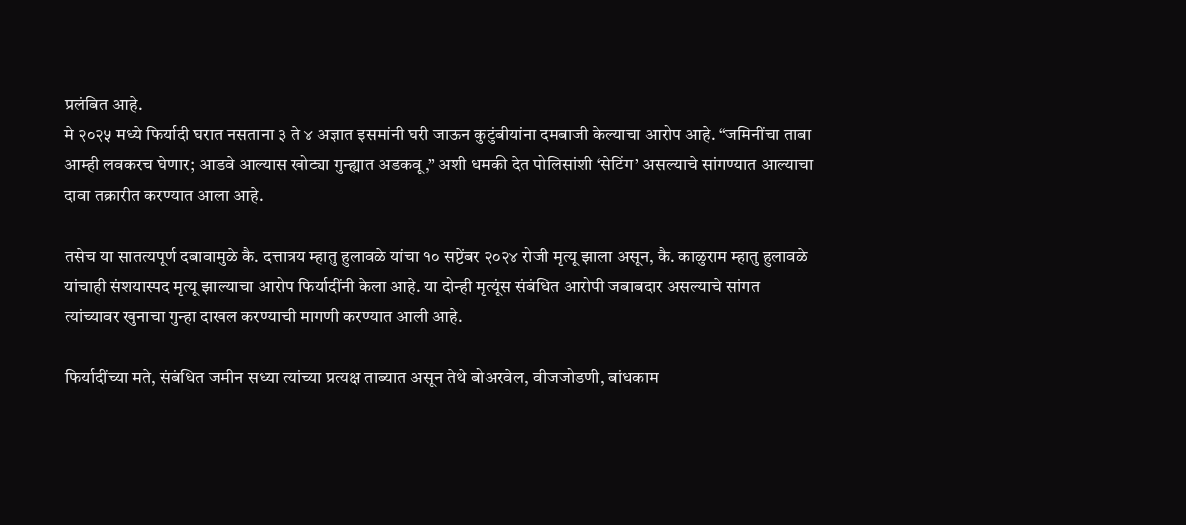प्रलंबित आहे.
मे २०२५ मध्ये फिर्यादी घरात नसताना ३ ते ४ अज्ञात इसमांनी घरी जाऊन कुटुंबीयांना दमबाजी केल्याचा आरोप आहे. “जमिनींचा ताबा आम्ही लवकरच घेणार; आडवे आल्यास खोट्या गुन्ह्यात अडकवू,” अशी धमकी देत पोलिसांशी ‘सेटिंग’ असल्याचे सांगण्यात आल्याचा दावा तक्रारीत करण्यात आला आहे.

तसेच या सातत्यपूर्ण दबावामुळे कै. दत्तात्रय म्हातु हुलावळे यांचा १० सप्टेंबर २०२४ रोजी मृत्यू झाला असून, कै. काळुराम म्हातु हुलावळे यांचाही संशयास्पद मृत्यू झाल्याचा आरोप फिर्यादींनी केला आहे. या दोन्ही मृत्यूंस संबंधित आरोपी जबाबदार असल्याचे सांगत त्यांच्यावर खुनाचा गुन्हा दाखल करण्याची मागणी करण्यात आली आहे.

फिर्यादींच्या मते, संबंधित जमीन सध्या त्यांच्या प्रत्यक्ष ताब्यात असून तेथे बोअरवेल, वीजजोडणी, बांधकाम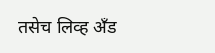तसेच लिव्ह अँड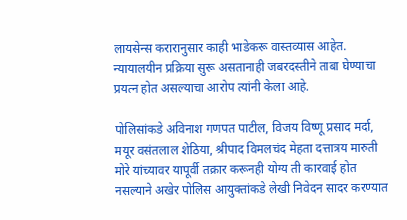लायसेन्स करारानुसार काही भाडेकरू वास्तव्यास आहेत. न्यायालयीन प्रक्रिया सुरू असतानाही जबरदस्तीने ताबा घेण्याचा प्रयत्न होत असल्याचा आरोप त्यांनी केला आहे.

पोलिसांकडे अविनाश गणपत पाटील, विजय विष्णू प्रसाद मर्दा, मयूर वसंतलाल शेठिया, श्रीपाद विमलचंद मेहता दत्तात्रय मारुती मोरे यांच्यावर यापूर्वी तक्रार करूनही योग्य ती कारवाई होत नसल्याने अखेर पोलिस आयुक्तांकडे लेखी निवेदन सादर करण्यात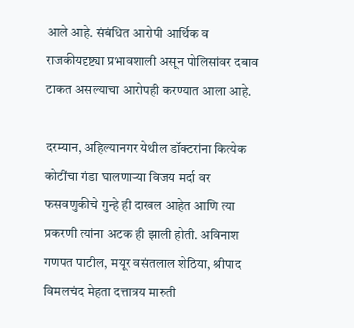आले आहे. संबंधित आरोपी आर्थिक व राजकीयदृष्ट्या प्रभावशाली असून पोलिसांवर दबाव टाकत असल्याचा आरोपही करण्यात आला आहे.

दरम्यान, अहिल्यानगर येथील डॉक्टरांना कित्येक कोटींचा गंडा घालणाऱ्या विजय मर्दा वर फसवणुकीचे गुन्हे ही दाखल आहेत आणि त्या प्रकरणी त्यांना अटक ही झाली होती. अविनाश गणपत पाटील, मयूर वसंतलाल शेठिया, श्रीपाद विमलचंद मेहता दत्तात्रय मारुती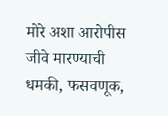मोरे अशा आरोपीस जीवे मारण्याची धमकी, फसवणूक,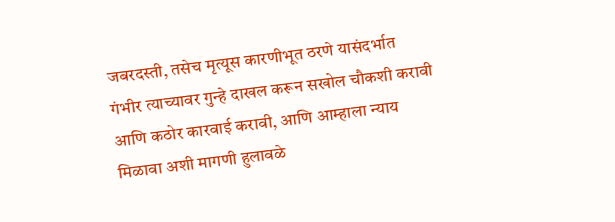जबरदस्ती, तसेच मृत्यूस कारणीभूत ठरणे यासंदर्भात गंभीर त्याच्यावर गुन्हे दाखल करून सखोल चौकशी करावी आणि कठोर कारवाई करावी, आणि आम्हाला न्याय मिळावा अशी मागणी हुलावळे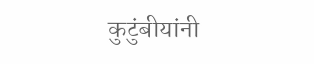कुटुंबीयांनी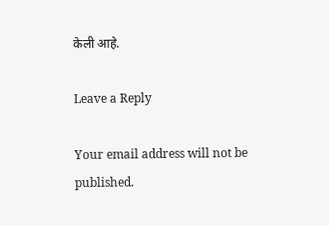केली आहे.

Leave a Reply

Your email address will not be published.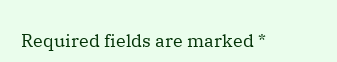Required fields are marked *